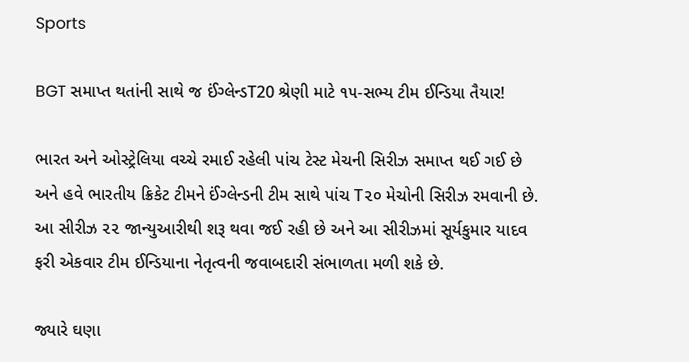Sports

BGT સમાપ્ત થતાંની સાથે જ ઈંગ્લેન્ડT20 શ્રેણી માટે ૧૫-સભ્ય ટીમ ઈન્ડિયા તૈયાર!

ભારત અને ઓસ્ટ્રેલિયા વચ્ચે રમાઈ રહેલી પાંચ ટેસ્ટ મેચની સિરીઝ સમાપ્ત થઈ ગઈ છે અને હવે ભારતીય ક્રિકેટ ટીમને ઈંગ્લેન્ડની ટીમ સાથે પાંચ T૨૦ મેચોની સિરીઝ રમવાની છે. આ સીરીઝ ૨૨ જાન્યુઆરીથી શરૂ થવા જઈ રહી છે અને આ સીરીઝમાં સૂર્યકુમાર યાદવ ફરી એકવાર ટીમ ઈન્ડિયાના નેતૃત્વની જવાબદારી સંભાળતા મળી શકે છે.

જ્યારે ઘણા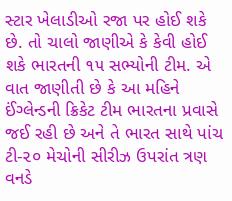સ્ટાર ખેલાડીઓ રજા પર હોઈ શકે છે. તો ચાલો જાણીએ કે કેવી હોઈ શકે ભારતની ૧૫ સભ્યોની ટીમ. એ વાત જાણીતી છે કે આ મહિને ઈંગ્લેન્ડની ક્રિકેટ ટીમ ભારતના પ્રવાસે જઈ રહી છે અને તે ભારત સાથે પાંચ ટી-૨૦ મેચોની સીરીઝ ઉપરાંત ત્રણ વનડે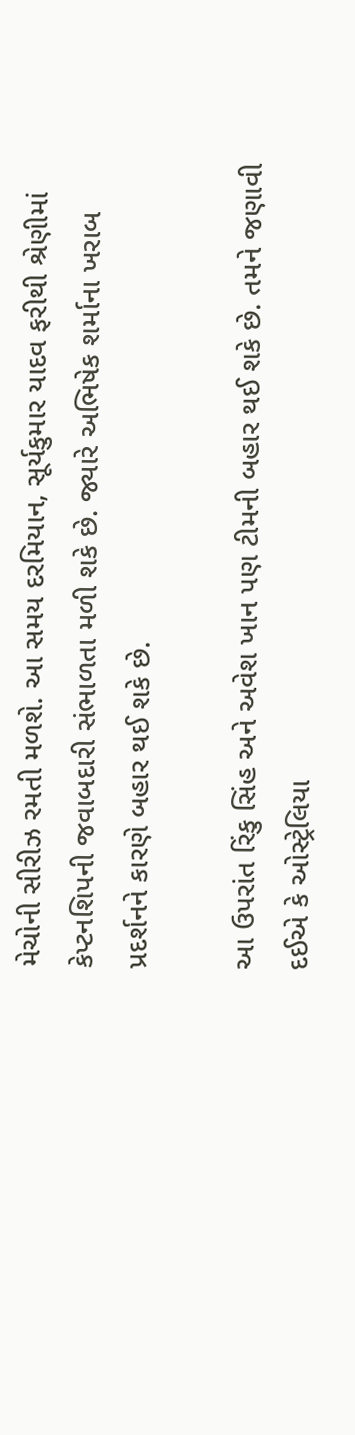મેચોની સીરીઝ રમતી મળશે. આ સમય દરમિયાન, સૂર્યકુમાર યાદવ ફરીથી શ્રેણીમાં કેપ્ટનશિપની જવાબદારી સંભાળતા મળી શકે છે. જ્યારે અભિષેક શર્માના ખરાબ પ્રદર્શનને કારણે બહાર થઈ શકે છે.

આ ઉપરાંત રિંકુ સિંહ અને અવેશ ખાન પણ ટીમની બહાર થઈ શકે છે. તમને જણાવી દઈએ કે ઓસ્ટ્રેલિયા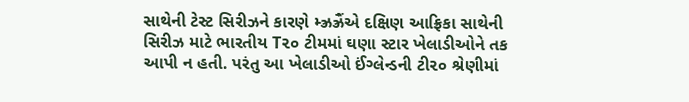સાથેની ટેસ્ટ સિરીઝને કારણે મ્ઝ્રઝ્રૈંએ દક્ષિણ આફ્રિકા સાથેની સિરીઝ માટે ભારતીય T૨૦ ટીમમાં ઘણા સ્ટાર ખેલાડીઓને તક આપી ન હતી. પરંતુ આ ખેલાડીઓ ઈંગ્લેન્ડની ટી૨૦ શ્રેણીમાં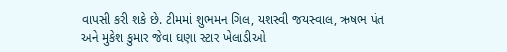વાપસી કરી શકે છે. ટીમમાં શુભમન ગિલ, યશસ્વી જયસ્વાલ, ઋષભ પંત અને મુકેશ કુમાર જેવા ઘણા સ્ટાર ખેલાડીઓ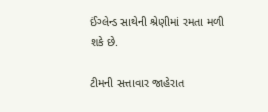ઈંગ્લેન્ડ સાથેની શ્રેણીમાં રમતા મળી શકે છે.

ટીમની સત્તાવાર જાહેરાત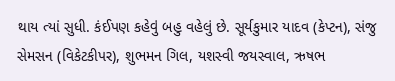થાય ત્યાં સુધી. કંઈપણ કહેવું બહુ વહેલું છે. સૂર્યકુમાર યાદવ (કેપ્ટન), સંજુ સેમસન (વિકેટકીપર), શુભમન ગિલ, યશસ્વી જયસ્વાલ, ઋષભ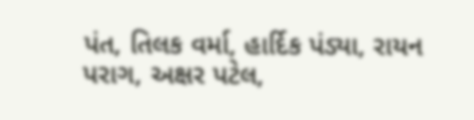પંત, તિલક વર્મા, હાર્દિક પંડ્યા, રાયન પરાગ, અક્ષર પટેલ,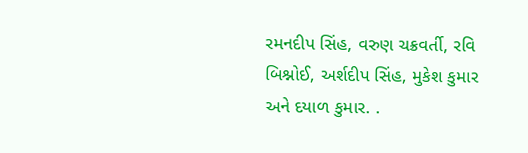રમનદીપ સિંહ, વરુણ ચક્રવર્તી, રવિ બિશ્નોઈ, અર્શદીપ સિંહ, મુકેશ કુમાર અને દયાળ કુમાર. .